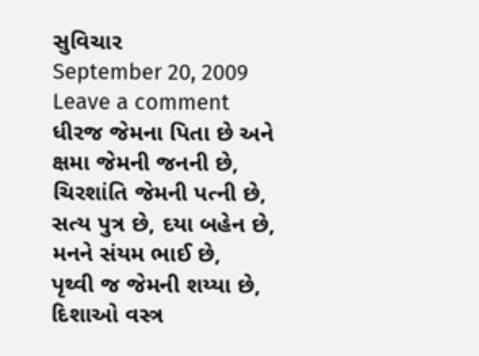સુવિચાર
September 20, 2009 Leave a comment
ધીરજ જેમના પિતા છે અને ક્ષમા જેમની જનની છે,
ચિરશાંતિ જેમની પત્ની છે,
સત્ય પુત્ર છે, દયા બહેન છે,
મનને સંયમ ભાઈ છે,
પૃથ્વી જ જેમની શય્યા છે,
દિશાઓ વસ્ત્ર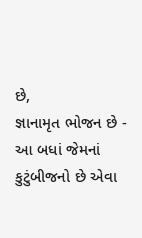છે,
જ્ઞાનામૃત ભોજન છે -
આ બધાં જેમનાં કુટુંબીજનો છે એવા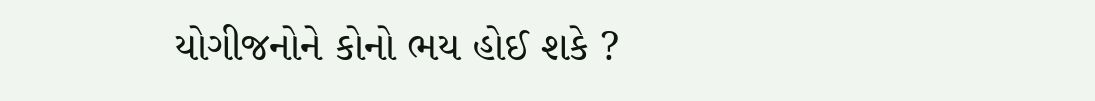યોગીજનોને કોનો ભય હોઈ શકે ?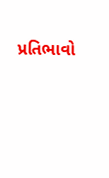પ્રતિભાવો